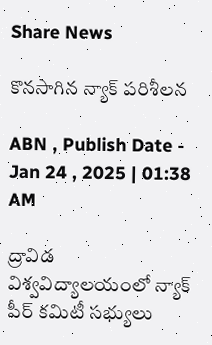Share News

కొనసాగిన న్యాక్‌ పరిశీలన

ABN , Publish Date - Jan 24 , 2025 | 01:38 AM

ద్రావిడ విశ్వవిద్యాలయంలో న్యాక్‌ పీర్‌ కమిటీ సభ్యులు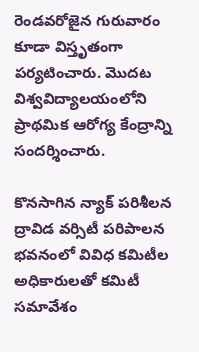రెండవరోజైన గురువారం కూడా విస్తృతంగా పర్యటించారు. మొదట విశ్వవిద్యాలయంలోని ప్రాథమిక ఆరోగ్య కేంద్రాన్ని సందర్శించారు.

కొనసాగిన న్యాక్‌ పరిశీలన
ద్రావిడ వర్సిటీ పరిపాలన భవనంలో వివిధ కమిటీల అధికారులతో కమిటీ సమావేశం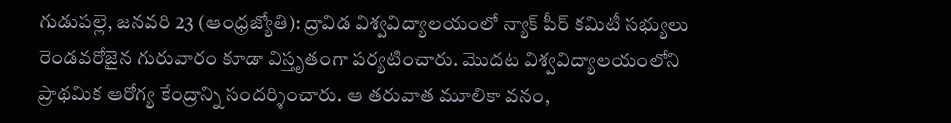గుడుపల్లె, జనవరి 23 (ఆంధ్రజ్యోతి): ద్రావిడ విశ్వవిద్యాలయంలో న్యాక్‌ పీర్‌ కమిటీ సభ్యులు రెండవరోజైన గురువారం కూడా విస్తృతంగా పర్యటించారు. మొదట విశ్వవిద్యాలయంలోని ప్రాథమిక ఆరోగ్య కేంద్రాన్ని సందర్శించారు. ఆ తరువాత మూలికా వనం,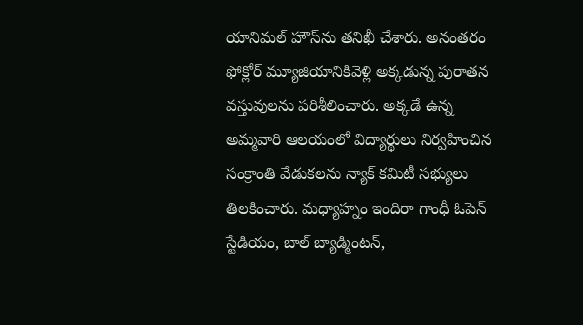యానిమల్‌ హౌస్‌ను తనిఖీ చేశారు. అనంతరం ఫోక్లోర్‌ మ్యూజియానికివెళ్లి అక్కడున్న పురాతన వస్తువులను పరిశీలించారు. అక్కడే ఉన్న అమ్మవారి ఆలయంలో విద్యార్థులు నిర్వహించిన సంక్రాంతి వేడుకలను న్యాక్‌ కమిటీ సభ్యులు తిలకించారు. మధ్యాహ్నం ఇందిరా గాంధీ ఓపెన్‌ స్టేడియం, బాల్‌ బ్యాడ్మింటన్‌,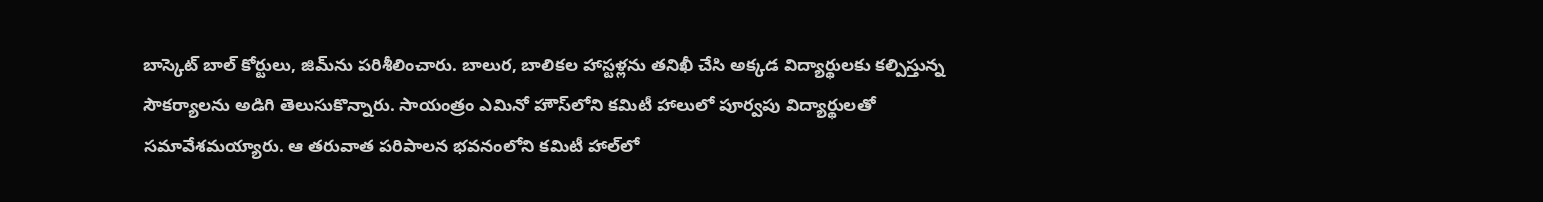బాస్కెట్‌ బాల్‌ కోర్టులు, జిమ్‌ను పరిశీలించారు. బాలుర, బాలికల హాస్టళ్లను తనిఖీ చేసి అక్కడ విద్యార్థులకు కల్పిస్తున్న సౌకర్యాలను అడిగి తెలుసుకొన్నారు. సాయంత్రం ఎమినో హౌస్‌లోని కమిటీ హాలులో పూర్వపు విద్యార్థులతో సమావేశమయ్యారు. ఆ తరువాత పరిపాలన భవనంలోని కమిటీ హాల్‌లో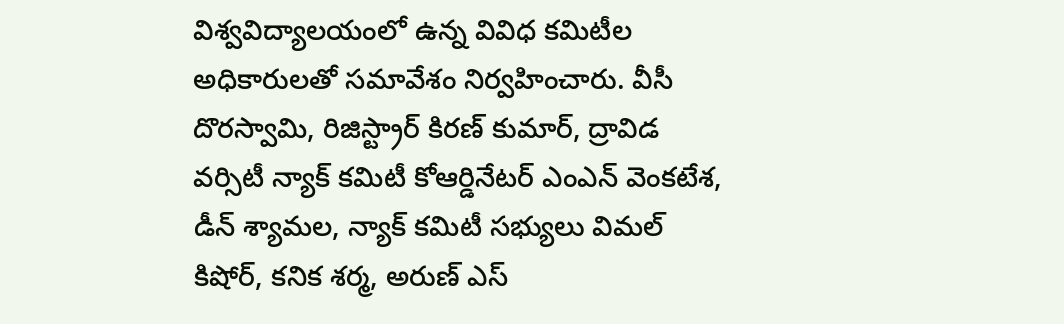విశ్వవిద్యాలయంలో ఉన్న వివిధ కమిటీల అధికారులతో సమావేశం నిర్వహించారు. వీసీ దొరస్వామి, రిజిస్ట్రార్‌ కిరణ్‌ కుమార్‌, ద్రావిడ వర్సిటీ న్యాక్‌ కమిటీ కోఆర్డినేటర్‌ ఎంఎన్‌ వెంకటేశ, డీన్‌ శ్యామల, న్యాక్‌ కమిటీ సభ్యులు విమల్‌ కిషోర్‌, కనిక శర్మ, అరుణ్‌ ఎస్‌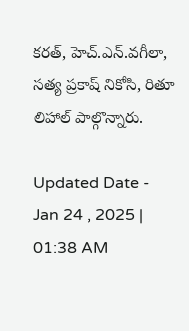కరత్‌, హెచ్‌.ఎన్‌.వగీలా, సత్య ప్రకాష్‌ నికోసి, రితూ లిహాల్‌ పాల్గొన్నారు.

Updated Date - Jan 24 , 2025 | 01:38 AM